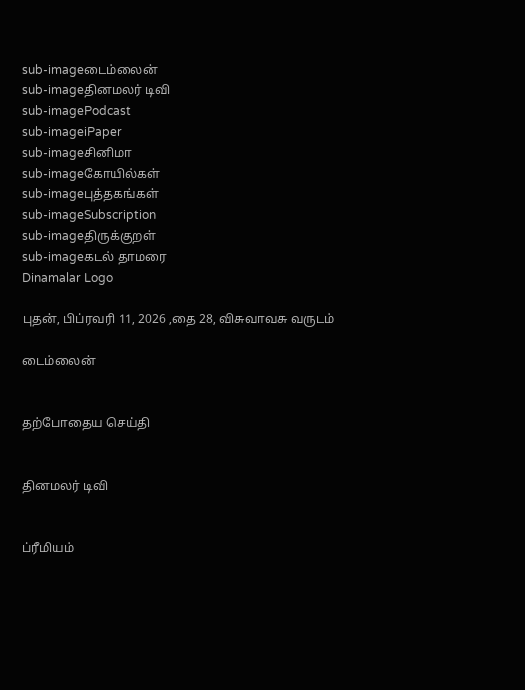sub-imageடைம்லைன்
sub-imageதினமலர் டிவி
sub-imagePodcast
sub-imageiPaper
sub-imageசினிமா
sub-imageகோயில்கள்
sub-imageபுத்தகங்கள்
sub-imageSubscription
sub-imageதிருக்குறள்
sub-imageகடல் தாமரை
Dinamalar Logo

புதன், பிப்ரவரி 11, 2026 ,தை 28, விசுவாவசு வருடம்

டைம்லைன்


தற்போதைய செய்தி


தினமலர் டிவி


ப்ரீமியம்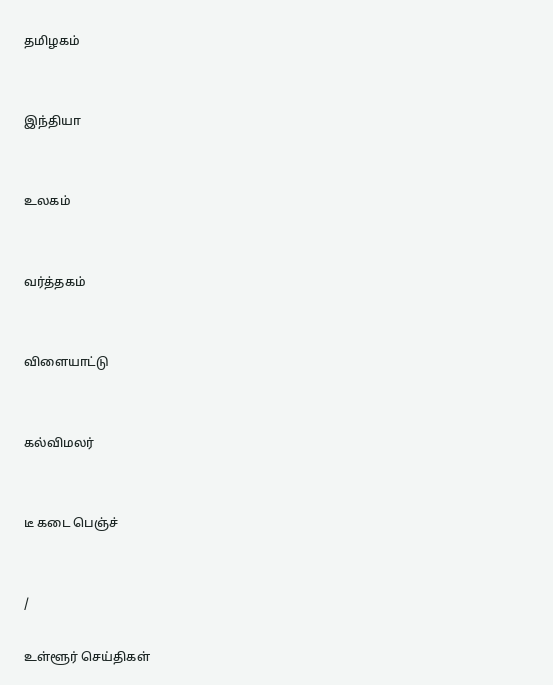தமிழகம்


இந்தியா


உலகம்


வர்த்தகம்


விளையாட்டு


கல்விமலர்


டீ கடை பெஞ்ச்


/

உள்ளூர் செய்திகள்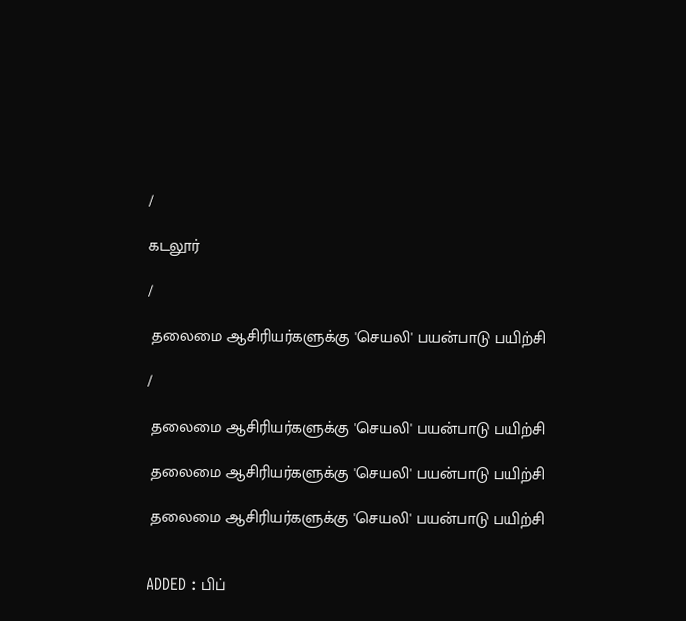/

கடலூர்

/

 தலைமை ஆசிரியர்களுக்கு 'செயலி' பயன்பாடு பயிற்சி

/

 தலைமை ஆசிரியர்களுக்கு 'செயலி' பயன்பாடு பயிற்சி

 தலைமை ஆசிரியர்களுக்கு 'செயலி' பயன்பாடு பயிற்சி

 தலைமை ஆசிரியர்களுக்கு 'செயலி' பயன்பாடு பயிற்சி


ADDED : பிப்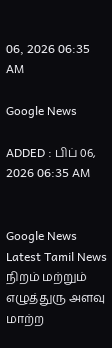06, 2026 06:35 AM

Google News

ADDED : பிப் 06, 2026 06:35 AM


Google News
Latest Tamil News
நிறம் மற்றும் எழுத்துரு அளவு மாற்ற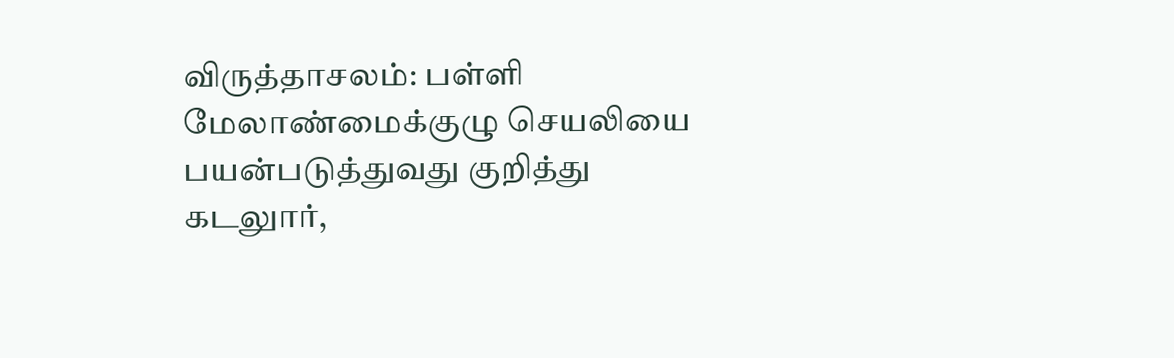விருத்தாசலம்: பள்ளி மேலாண்மைக்குழு செயலியை பயன்படுத்துவது குறித்து கடலுார்,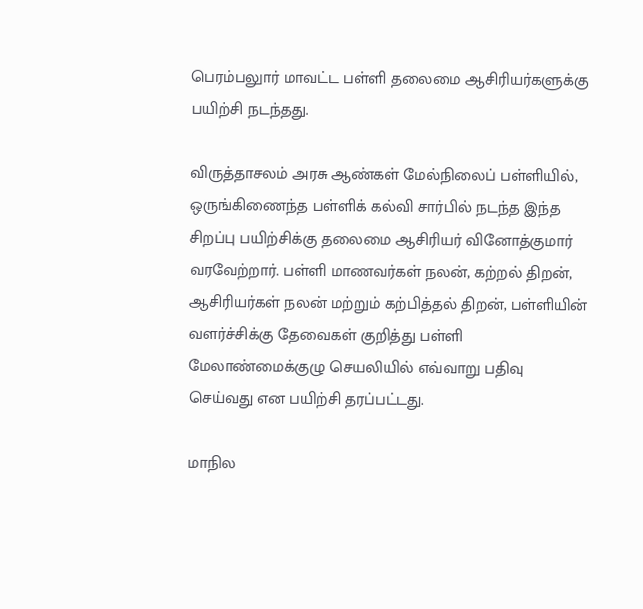பெரம்பலுார் மாவட்ட பள்ளி தலைமை ஆசிரியர்களுக்கு பயிற்சி நடந்தது.

விருத்தாசலம் அரசு ஆண்கள் மேல்நிலைப் பள்ளியில், ஒருங்கிணைந்த பள்ளிக் கல்வி சார்பில் நடந்த இந்த சிறப்பு பயிற்சிக்கு தலைமை ஆசிரியர் வினோத்குமார் வரவேற்றார். பள்ளி மாணவர்கள் நலன், கற்றல் திறன், ஆசிரியர்கள் நலன் மற்றும் கற்பித்தல் திறன், பள்ளியின் வளர்ச்சிக்கு தேவைகள் குறித்து பள்ளி மேலாண்மைக்குழு செயலியில் எவ்வாறு பதிவு செய்வது என பயிற்சி தரப்பட்டது.

மாநில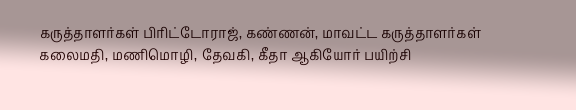கருத்தாளர்கள் பிரிட்டோராஜ், கண்ணன், மாவட்ட கருத்தாளர்கள் கலைமதி, மணிமொழி, தேவகி, கீதா ஆகியோர் பயிற்சி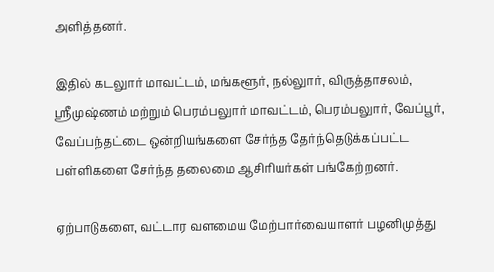அளித்தனர்.

இதில் கடலுார் மாவட்டம், மங்களூர், நல்லுார், விருத்தாசலம், ஸ்ரீமுஷ்ணம் மற்றும் பெரம்பலுார் மாவட்டம், பெரம்பலுார், வேப்பூர், வேப்பந்தட்டை ஒன்றியங்களை சேர்ந்த தேர்ந்தெடுக்கப்பட்ட பள்ளிகளை சேர்ந்த தலைமை ஆசிரியர்கள் பங்கேற்றனர்.

ஏற்பாடுகளை, வட்டார வளமைய மேற்பார்வையாளர் பழனிமுத்து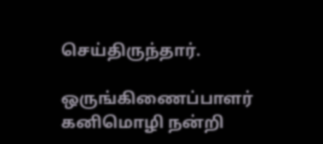செய்திருந்தார்.

ஒருங்கிணைப்பாளர் கனிமொழி நன்றி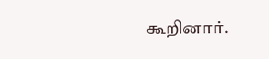கூறினார்.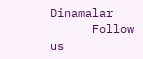Dinamalar
      Follow us